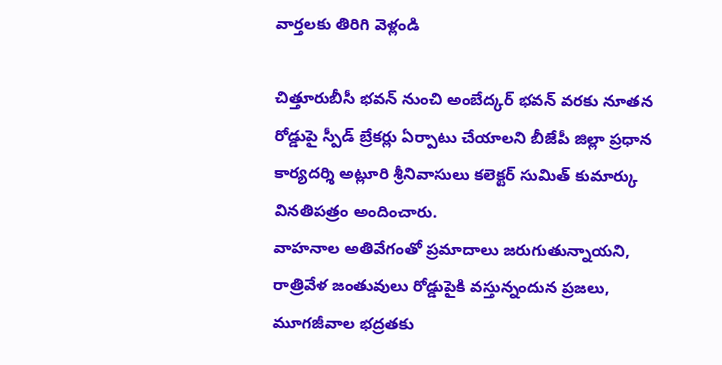వార్తలకు తిరిగి వెళ్లండి

చిత్తూరుబీసీ భవన్ నుంచి అంబేద్కర్ భవన్ వరకు నూతన రోడ్డుపై స్పీడ్ బ్రేకర్లు ఏర్పాటు చేయాలని బీజేపీ జిల్లా ప్రధాన కార్యదర్శి అట్లూరి శ్రీనివాసులు కలెక్టర్ సుమిత్ కుమార్కు వినతిపత్రం అందించారు.
వాహనాల అతివేగంతో ప్రమాదాలు జరుగుతున్నాయని, రాత్రివేళ జంతువులు రోడ్డుపైకి వస్తున్నందున ప్రజలు, మూగజీవాల భద్రతకు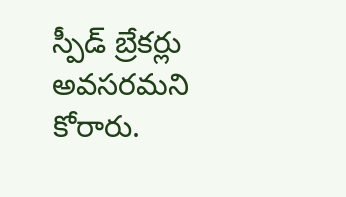స్పీడ్ బ్రేకర్లు అవసరమని కోరారు.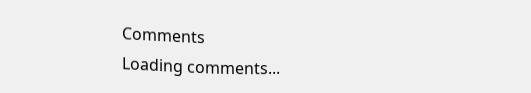Comments
Loading comments...